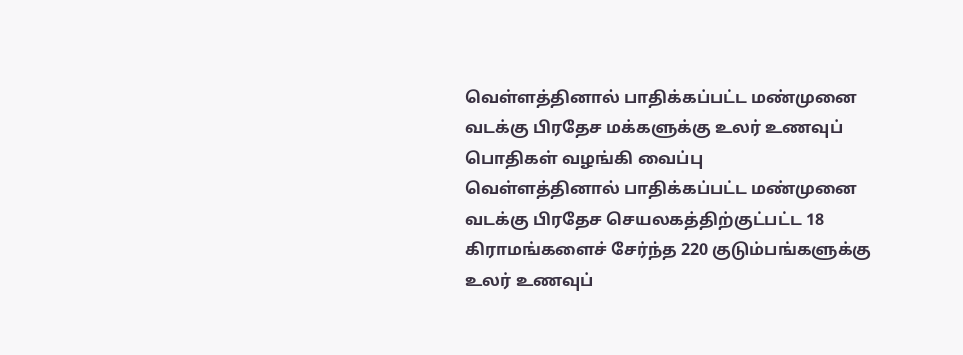வெள்ளத்தினால் பாதிக்கப்பட்ட மண்முனை வடக்கு பிரதேச மக்களுக்கு உலர் உணவுப் பொதிகள் வழங்கி வைப்பு
வெள்ளத்தினால் பாதிக்கப்பட்ட மண்முனை வடக்கு பிரதேச செயலகத்திற்குட்பட்ட 18 கிராமங்களைச் சேர்ந்த 220 குடும்பங்களுக்கு உலர் உணவுப்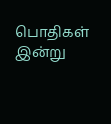பொதிகள் இன்று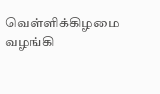வெள்ளிக்கிழமை வழங்கி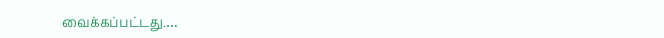வைக்கப்பட்டது.…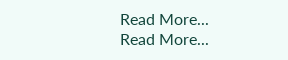Read More...
Read More...